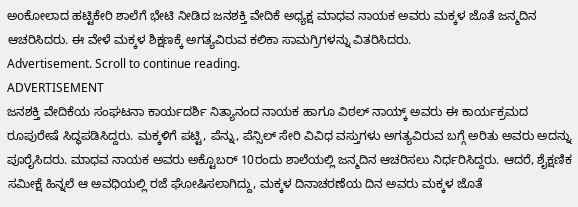ಅoಕೋಲಾದ ಹಟ್ಟಿಕೇರಿ ಶಾಲೆಗೆ ಭೇಟಿ ನೀಡಿದ ಜನಶಕ್ತಿ ವೇದಿಕೆ ಅಧ್ಯಕ್ಷ ಮಾಧವ ನಾಯಕ ಅವರು ಮಕ್ಕಳ ಜೊತೆ ಜನ್ಮದಿನ ಆಚರಿಸಿದರು. ಈ ವೇಳೆ ಮಕ್ಕಳ ಶಿಕ್ಷಣಕ್ಕೆ ಅಗತ್ಯವಿರುವ ಕಲಿಕಾ ಸಾಮಗ್ರಿಗಳನ್ನು ವಿತರಿಸಿದರು.
Advertisement. Scroll to continue reading.
ADVERTISEMENT
ಜನಶಕ್ತಿ ವೇದಿಕೆಯ ಸಂಘಟನಾ ಕಾರ್ಯದರ್ಶಿ ನಿತ್ಯಾನಂದ ನಾಯಕ ಹಾಗೂ ವಿಠಲ್ ನಾಯ್ಕ್ ಅವರು ಈ ಕಾರ್ಯಕ್ರಮದ ರೂಪುರೇಷೆ ಸಿದ್ಧಪಡಿಸಿದ್ದರು. ಮಕ್ಕಳಿಗೆ ಪಟ್ಟಿ, ಪೆನ್ನು, ಪೆನ್ಸಿಲ್ ಸೇರಿ ವಿವಿಧ ವಸ್ತುಗಳು ಅಗತ್ಯವಿರುವ ಬಗ್ಗೆ ಅರಿತು ಅವರು ಅದನ್ನು ಪೂರೈಸಿದರು. ಮಾಧವ ನಾಯಕ ಅವರು ಅಕ್ಟೊಬರ್ 10ರಂದು ಶಾಲೆಯಲ್ಲಿ ಜನ್ಮದಿನ ಆಚರಿಸಲು ನಿರ್ಧರಿಸಿದ್ದರು. ಆದರೆ, ಶೈಕ್ಷಣಿಕ ಸಮೀಕ್ಷೆ ಹಿನ್ನಲೆ ಆ ಅವಧಿಯಲ್ಲಿ ರಜೆ ಘೋಷಿಸಲಾಗಿದ್ದು, ಮಕ್ಕಳ ದಿನಾಚರಣೆಯ ದಿನ ಅವರು ಮಕ್ಕಳ ಜೊತೆ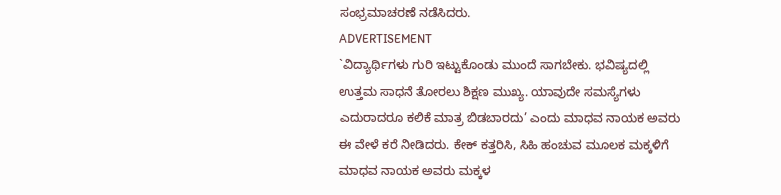ಸಂಭ್ರಮಾಚರಣೆ ನಡೆಸಿದರು.
ADVERTISEMENT
`ವಿದ್ಯಾರ್ಥಿಗಳು ಗುರಿ ಇಟ್ಟುಕೊಂಡು ಮುಂದೆ ಸಾಗಬೇಕು. ಭವಿಷ್ಯದಲ್ಲಿ ಉತ್ತಮ ಸಾಧನೆ ತೋರಲು ಶಿಕ್ಷಣ ಮುಖ್ಯ. ಯಾವುದೇ ಸಮಸ್ಯೆಗಳು ಎದುರಾದರೂ ಕಲಿಕೆ ಮಾತ್ರ ಬಿಡಬಾರದು’ ಎಂದು ಮಾಧವ ನಾಯಕ ಅವರು ಈ ವೇಳೆ ಕರೆ ನೀಡಿದರು. ಕೇಕ್ ಕತ್ತರಿಸಿ, ಸಿಹಿ ಹಂಚುವ ಮೂಲಕ ಮಕ್ಕಳಿಗೆ ಮಾಧವ ನಾಯಕ ಅವರು ಮಕ್ಕಳ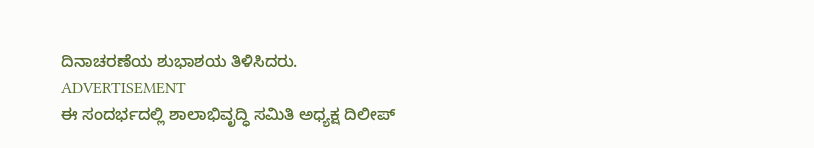ದಿನಾಚರಣೆಯ ಶುಭಾಶಯ ತಿಳಿಸಿದರು.
ADVERTISEMENT
ಈ ಸಂದರ್ಭದಲ್ಲಿ ಶಾಲಾಭಿವೃದ್ಧಿ ಸಮಿತಿ ಅಧ್ಯಕ್ಷ ದಿಲೀಪ್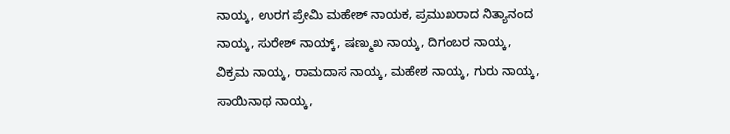ನಾಯ್ಕ, ಉರಗ ಪ್ರೇಮಿ ಮಹೇಶ್ ನಾಯಕ, ಪ್ರಮುಖರಾದ ನಿತ್ಯಾನಂದ ನಾಯ್ಕ, ಸುರೇಶ್ ನಾಯ್ಕ್, ಷಣ್ಮುಖ ನಾಯ್ಕ, ದಿಗಂಬರ ನಾಯ್ಕ, ವಿಕ್ರಮ ನಾಯ್ಕ, ರಾಮದಾಸ ನಾಯ್ಕ, ಮಹೇಶ ನಾಯ್ಕ, ಗುರು ನಾಯ್ಕ, ಸಾಯಿನಾಥ ನಾಯ್ಕ,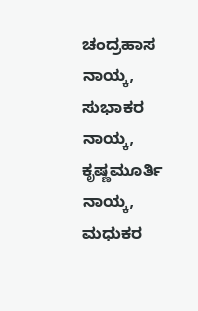ಚಂದ್ರಹಾಸ ನಾಯ್ಕ, ಸುಭಾಕರ ನಾಯ್ಕ, ಕೃಷ್ಣಮೂರ್ತಿ ನಾಯ್ಕ, ಮಧುಕರ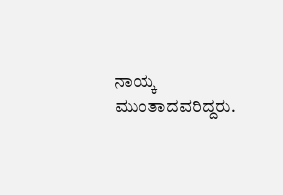ನಾಯ್ಕ ಮುಂತಾದವರಿದ್ದರು.